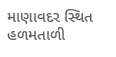માણાવદર સ્થિત હળમતાળી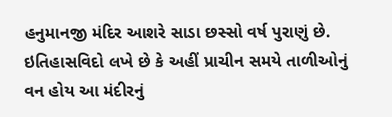હનુમાનજી મંદિર આશરે સાડા છસ્સો વર્ષ પુરાણું છે. ઇતિહાસવિદો લખે છે કે અહીં પ્રાચીન સમયે તાળીઓનું વન હોય આ મંદીરનું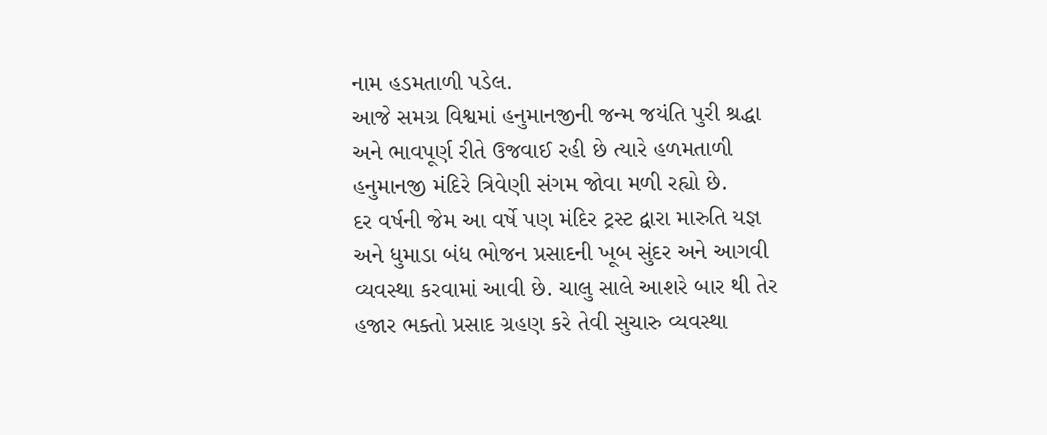નામ હડમતાળી પડેલ.
આજે સમગ્ર વિશ્વમાં હનુમાનજીની જન્મ જયંતિ પુરી શ્રદ્ધા અને ભાવપૂર્ણ રીતે ઉજવાઈ રહી છે ત્યારે હળમતાળી હનુમાનજી મંદિરે ત્રિવેણી સંગમ જોવા મળી રહ્યો છે.
દર વર્ષની જેમ આ વર્ષે પણ મંદિર ટ્રસ્ટ દ્વારા મારુતિ યજ્ઞ અને ધુમાડા બંધ ભોજન પ્રસાદની ખૂબ સુંદર અને આગવી વ્યવસ્થા કરવામાં આવી છે. ચાલુ સાલે આશરે બાર થી તેર હજાર ભક્તો પ્રસાદ ગ્રહણ કરે તેવી સુચારુ વ્યવસ્થા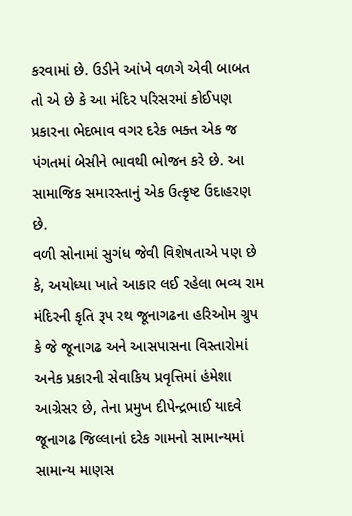કરવામાં છે. ઉડીને આંખે વળગે એવી બાબત તો એ છે કે આ મંદિર પરિસરમાં કોઈપણ પ્રકારના ભેદભાવ વગર દરેક ભક્ત એક જ પંગતમાં બેસીને ભાવથી ભોજન કરે છે. આ સામાજિક સમારસ્તાનું એક ઉત્કૃષ્ટ ઉદાહરણ છે.
વળી સોનામાં સુગંધ જેવી વિશેષતાએ પણ છે કે, અયોધ્યા ખાતે આકાર લઈ રહેલા ભવ્ય રામ મંદિરની કૃતિ રૂપ રથ જૂનાગઢના હરિઓમ ગ્રુપ કે જે જૂનાગઢ અને આસપાસના વિસ્તારોમાં અનેક પ્રકારની સેવાકિય પ્રવૃત્તિમાં હંમેશા આગ્રેસર છે, તેના પ્રમુખ દીપેન્દ્રભાઈ યાદવે જૂનાગઢ જિલ્લાનાં દરેક ગામનો સામાન્યમાં સામાન્ય માણસ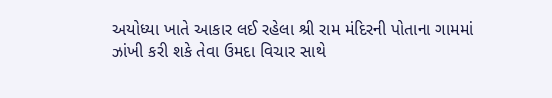અયોધ્યા ખાતે આકાર લઈ રહેલા શ્રી રામ મંદિરની પોતાના ગામમાં ઝાંખી કરી શકે તેવા ઉમદા વિચાર સાથે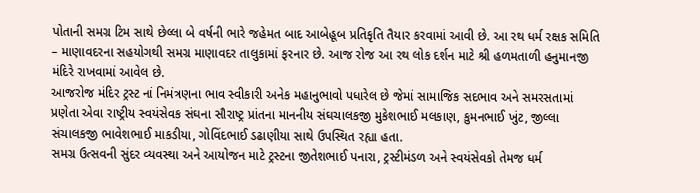પોતાની સમગ્ર ટિમ સાથે છેલ્લા બે વર્ષની ભારે જહેમત બાદ આબેહૂબ પ્રતિકૃતિ તૈયાર કરવામાં આવી છે. આ રથ ધર્મ રક્ષક સમિતિ – માણાવદરના સહયોગથી સમગ્ર માણાવદર તાલુકામાં ફરનાર છે. આજ રોજ આ રથ લોક દર્શન માટે શ્રી હળમતાળી હનુમાનજી મંદિરે રાખવામાં આવેલ છે.
આજરોજ મંદિર ટ્રસ્ટ નાં નિમંત્રણના ભાવ સ્વીકારી અનેક મહાનુભાવો પધારેલ છે જેમાં સામાજિક સદભાવ અને સમરસતામાં પ્રણેતા એવા રાષ્ટ્રીય સ્વયંસેવક સંઘના સૌરાષ્ટ્ર પ્રાંતના માનનીય સંઘચાલકજી મુકેશભાઈ મલકાણ, કુમનભાઈ ખુંટ, જીલ્લા સંચાલકજી ભાવેશભાઈ માકડીયા, ગોવિંદભાઈ ડઢાણીયા સાથે ઉપસ્થિત રહ્યા હતા.
સમગ્ર ઉત્સવની સુંદર વ્યવસ્થા અને આયોજન માટે ટ્રસ્ટના જીતેશભાઈ પનારા, ટ્રસ્ટીમંડળ અને સ્વયંસેવકો તેમજ ધર્મ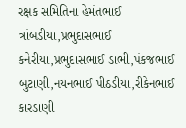રક્ષક સમિતિના હેમંતભાઈ ત્રાંબડીયા,પ્રભુદાસભાઈ કનેરીયા,પ્રભુદાસભાઈ ડાભી,પંકજભાઈ બુટાણી,નયનભાઈ પીઠડીયા,રીકેનભાઈ કારડાણી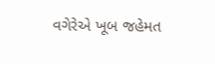વગેરેએ ખૂબ જહેમત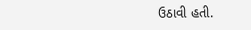ઉઠાવી હતી.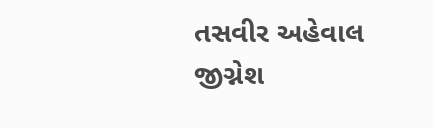તસવીર અહેવાલ
જીગ્નેશ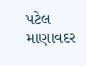પટેલ માણાવદર